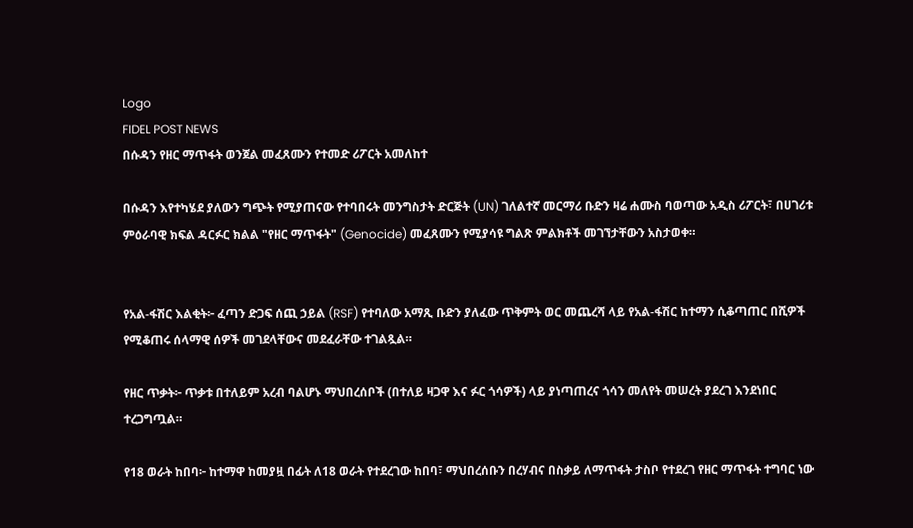Logo
FIDEL POST NEWS
በሱዳን የዘር ማጥፋት ወንጀል መፈጸሙን የተመድ ሪፖርት አመለከተ

በሱዳን እየተካሄደ ያለውን ግጭት የሚያጠናው የተባበሩት መንግስታት ድርጅት (UN) ገለልተኛ መርማሪ ቡድን ዛሬ ሐሙስ ባወጣው አዲስ ሪፖርት፣ በሀገሪቱ ምዕራባዊ ክፍል ዳርፉር ክልል "የዘር ማጥፋት" (Genocide) መፈጸሙን የሚያሳዩ ግልጽ ምልክቶች መገኘታቸውን አስታወቀ።


የአል-ፋሽር እልቂት፦ ፈጣን ድጋፍ ሰጪ ኃይል (RSF) የተባለው አማጺ ቡድን ያለፈው ጥቅምት ወር መጨረሻ ላይ የአል-ፋሽር ከተማን ሲቆጣጠር በሺዎች የሚቆጠሩ ሰላማዊ ሰዎች መገደላቸውና መደፈራቸው ተገልጿል።

የዘር ጥቃት፦ ጥቃቱ በተለይም አረብ ባልሆኑ ማህበረሰቦች (በተለይ ዛጋዋ እና ፉር ጎሳዎች) ላይ ያነጣጠረና ጎሳን መለየት መሠረት ያደረገ እንደነበር ተረጋግጧል።

የ18 ወራት ከበባ፦ ከተማዋ ከመያዟ በፊት ለ18 ወራት የተደረገው ከበባ፣ ማህበረሰቡን በረሃብና በስቃይ ለማጥፋት ታስቦ የተደረገ የዘር ማጥፋት ተግባር ነው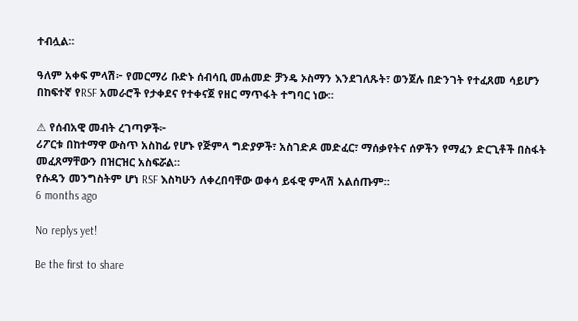ተብሏል።

ዓለም አቀፍ ምላሽ፦ የመርማሪ ቡድኑ ሰብሳቢ መሐመድ ቻንዴ ኦስማን እንደገለጹት፣ ወንጀሉ በድንገት የተፈጸመ ሳይሆን በከፍተኛ የRSF አመራሮች የታቀደና የተቀናጀ የዘር ማጥፋት ተግባር ነው።

⚠ የሰብአዊ መብት ረገጣዎች፦
ሪፖርቱ በከተማዋ ውስጥ አስከፊ የሆኑ የጅምላ ግድያዎች፣ አስገድዶ መድፈር፣ ማሰቃየትና ሰዎችን የማፈን ድርጊቶች በስፋት መፈጸማቸውን በዝርዝር አስፍሯል።
የሱዳን መንግስትም ሆነ RSF እስካሁን ለቀረበባቸው ወቀሳ ይፋዊ ምላሽ አልሰጡም።
6 months ago

No replys yet!

Be the first to share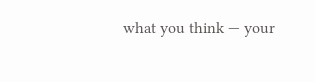what you think — your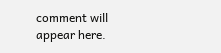comment will appear here.